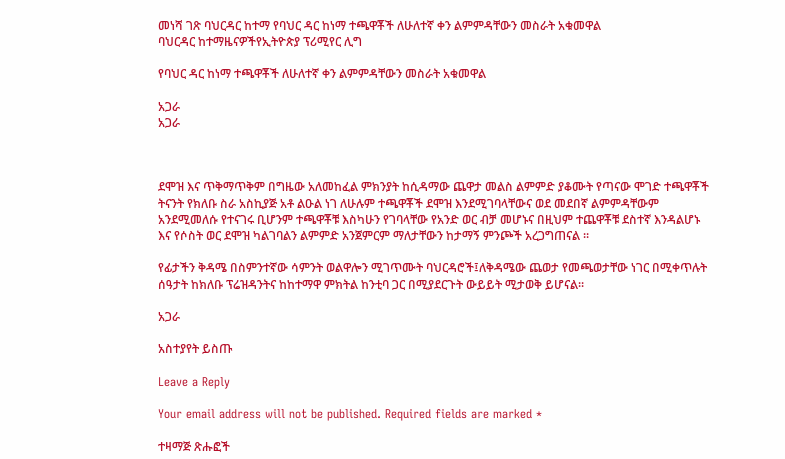መነሻ ገጽ ባህርዳር ከተማ የባህር ዳር ከነማ ተጫዋቾች ለሁለተኛ ቀን ልምምዳቸውን መስራት አቁመዋል
ባህርዳር ከተማዜናዎችየኢትዮጵያ ፕሪሚየር ሊግ

የባህር ዳር ከነማ ተጫዋቾች ለሁለተኛ ቀን ልምምዳቸውን መስራት አቁመዋል

አጋራ
አጋራ



ደሞዝ እና ጥቅማጥቅም በግዜው አለመከፈል ምክንያት ከሲዳማው ጨዋታ መልስ ልምምድ ያቆሙት የጣናው ሞገድ ተጫዋቾች ትናንት የክለቡ ስራ አስኪያጅ አቶ ልዑል ነገ ለሁሉም ተጫዋቾች ደሞዝ እንደሚገባላቸውና ወደ መደበኛ ልምምዳቸውም አንደሚመለሱ የተናገሩ ቢሆንም ተጫዋቾቹ እስካሁን የገባላቸው የአንድ ወር ብቻ መሆኑና በዚህም ተጨዋቾቹ ደስተኛ እንዳልሆኑ እና የሶስት ወር ደሞዝ ካልገባልን ልምምድ አንጀምርም ማለታቸውን ከታማኝ ምንጮች አረጋግጠናል ።

የፊታችን ቅዳሜ በስምንተኛው ሳምንት ወልዋሎን ሚገጥሙት ባህርዳሮች፤ለቅዳሜው ጨወታ የመጫወታቸው ነገር በሚቀጥሉት ሰዓታት ከክለቡ ፕሬዝዳንትና ከከተማዋ ምክትል ከንቲባ ጋር በሚያደርጉት ውይይት ሚታወቅ ይሆናል።

አጋራ

አስተያየት ይስጡ

Leave a Reply

Your email address will not be published. Required fields are marked *

ተዛማጅ ጽሑፎች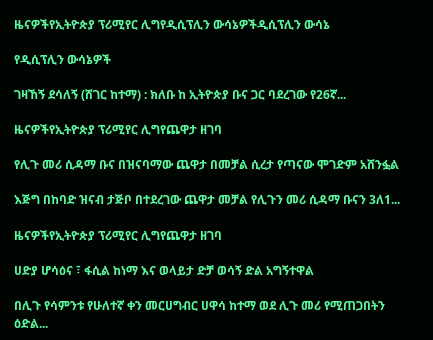ዜናዎችየኢትዮጵያ ፕሪሚየር ሊግየዲሲፕሊን ውሳኔዎችዲሲፕሊን ውሳኔ

የዲሲፕሊን ውሳኔዎች

ገዛኸኝ ደሳለኝ (ሸገር ከተማ) : ክለቡ ከ ኢትዮጵያ ቡና ጋር ባደረገው የ26ኛ...

ዜናዎችየኢትዮጵያ ፕሪሚየር ሊግየጨዋታ ዘገባ

የሊጉ መሪ ሲዳማ ቡና በዝናባማው ጨዋታ በመቻል ሲረታ የጣናው ሞገድም አሸንፏል

እጅግ በከባድ ዝናብ ታጅቦ በተደረገው ጨዋታ መቻል የሊጉን መሪ ሲዳማ ቡናን 3ለ1...

ዜናዎችየኢትዮጵያ ፕሪሚየር ሊግየጨዋታ ዘገባ

ሀድያ ሆሳዕና ፣ ፋሲል ከነማ እና ወላይታ ድቻ ወሳኝ ድል አግኝተዋል

በሊጉ የሳምንቱ የሁለተኛ ቀን መርሀግብር ሀዋሳ ከተማ ወደ ሊጉ መሪ የሚጠጋበትን ዕድል...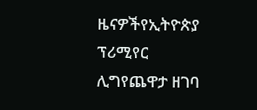ዜናዎችየኢትዮጵያ ፕሪሚየር ሊግየጨዋታ ዘገባ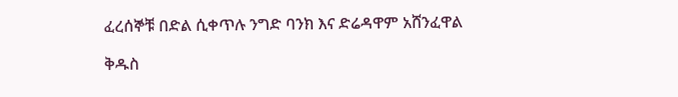ፈረሰኞቹ በድል ሲቀጥሉ ንግድ ባንክ እና ድሬዳዋም አሸንፈዋል

ቅዱስ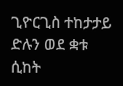ጊዮርጊስ ተከታታይ ድሉን ወደ ቋቱ ሲከት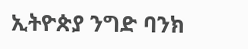ኢትዮጵያ ንግድ ባንክ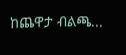ከጨዋታ ብልጫ...